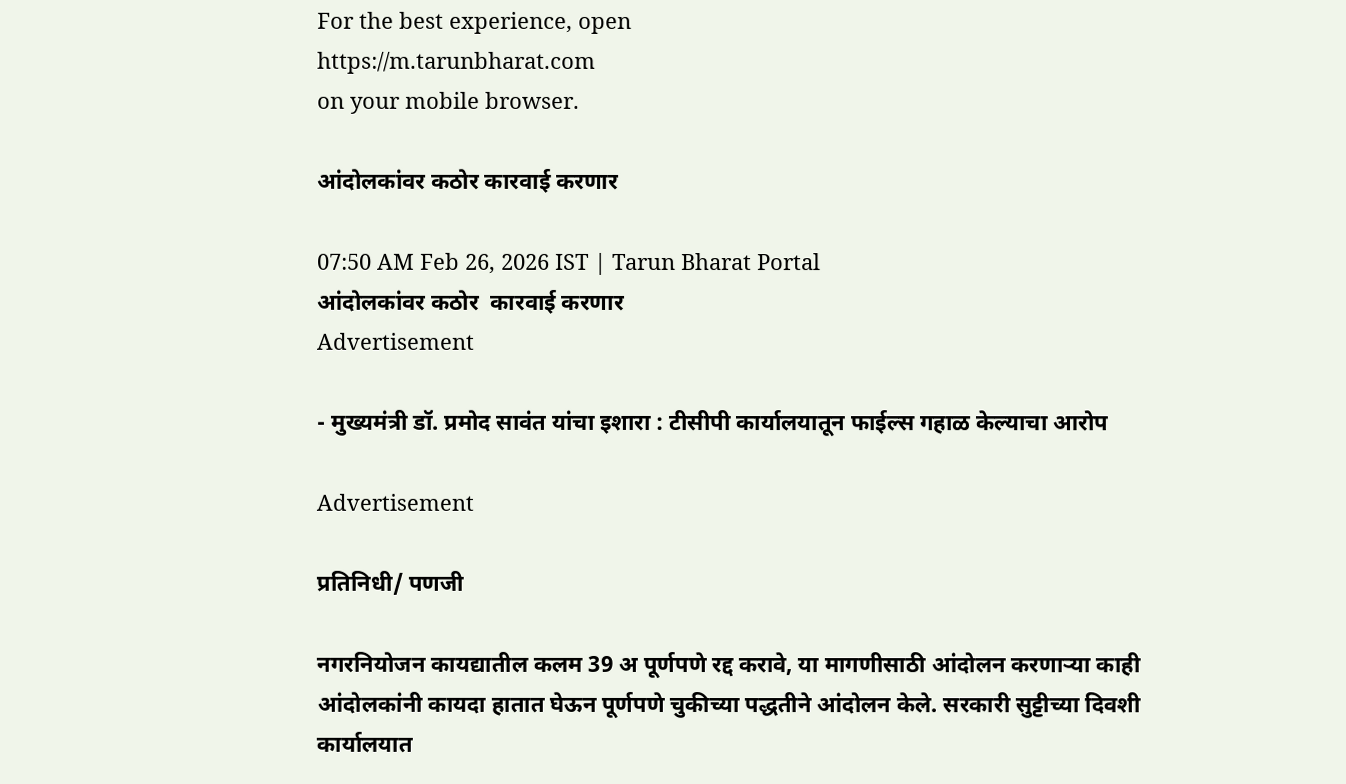For the best experience, open
https://m.tarunbharat.com
on your mobile browser.

आंदोलकांवर कठोर कारवाई करणार

07:50 AM Feb 26, 2026 IST | Tarun Bharat Portal
आंदोलकांवर कठोर  कारवाई करणार
Advertisement

- मुख्यमंत्री डॉ. प्रमोद सावंत यांचा इशारा : टीसीपी कार्यालयातून फाईल्स गहाळ केल्याचा आरोप

Advertisement

प्रतिनिधी/ पणजी

नगरनियोजन कायद्यातील कलम 39 अ पूर्णपणे रद्द करावे, या मागणीसाठी आंदोलन करणाऱ्या काही आंदोलकांनी कायदा हातात घेऊन पूर्णपणे चुकीच्या पद्धतीने आंदोलन केले. सरकारी सुट्टीच्या दिवशी कार्यालयात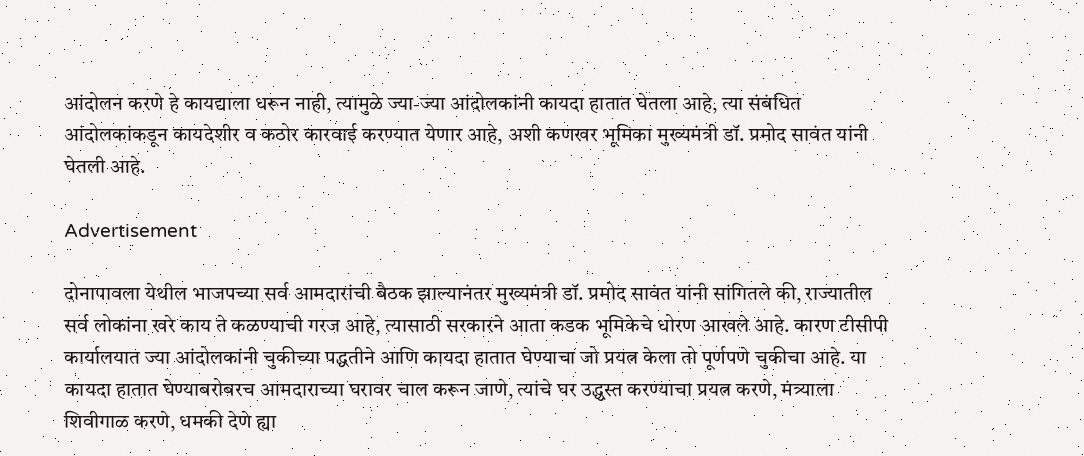आंदोलन करणे हे कायद्याला धरून नाही, त्यामुळे ज्या-ज्या आंदोलकांनी कायदा हातात घेतला आहे, त्या संबंधित आंदोलकांकडून कायदेशीर व कठोर कारवाई करण्यात येणार आहे, अशी कणखर भूमिका मुख्यमंत्री डॉ. प्रमोद सावंत यांनी घेतली आहे.

Advertisement

दोनापावला येथील भाजपच्या सर्व आमदारांची बैठक झाल्यानंतर मुख्यमंत्री डॉ. प्रमोद सावंत यांनी सांगितले की, राज्यातील सर्व लोकांना खरे काय ते कळण्याची गरज आहे, त्यासाठी सरकारने आता कडक भूमिकेचे धोरण आखले आहे. कारण टीसीपी कार्यालयात ज्या आंदोलकांनी चुकीच्या पद्धतीने आणि कायदा हातात घेण्याचा जो प्रयत्न केला तो पूर्णपणे चुकीचा आहे. या कायदा हातात घेण्याबरोबरच आमदाराच्या घरावर चाल करून जाणे, त्यांचे घर उद्ध्वस्त करण्याचा प्रयत्न करणे, मंत्र्याला शिवीगाळ करणे, धमकी देणे ह्या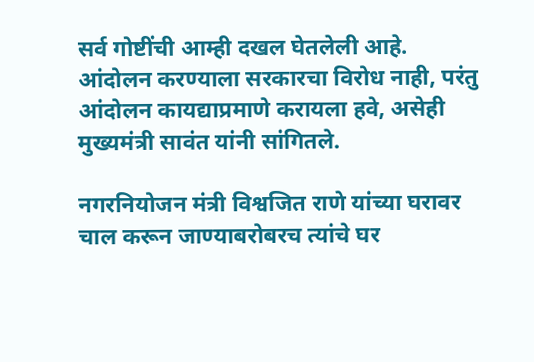सर्व गोष्टींची आम्ही दखल घेतलेली आहे. आंदोलन करण्याला सरकारचा विरोध नाही, परंतु आंदोलन कायद्याप्रमाणे करायला हवे, असेही मुख्यमंत्री सावंत यांनी सांगितले.

नगरनियोजन मंत्री विश्वजित राणे यांच्या घरावर चाल करून जाण्याबरोबरच त्यांचे घर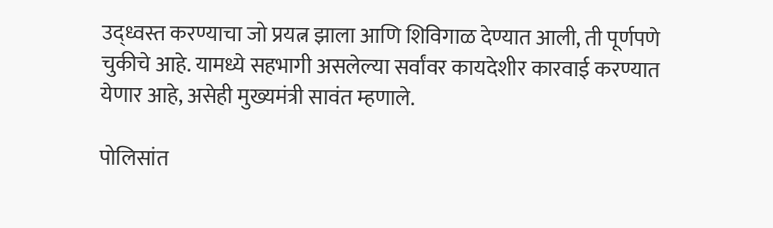उद्ध्वस्त करण्याचा जो प्रयत्न झाला आणि शिविगाळ देण्यात आली, ती पूर्णपणे चुकीचे आहे. यामध्ये सहभागी असलेल्या सर्वांवर कायदेशीर कारवाई करण्यात येणार आहे, असेही मुख्यमंत्री सावंत म्हणाले.

पोलिसांत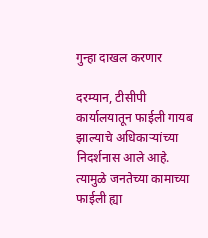गुन्हा दाखल करणार

दरम्यान, टीसीपी कार्यालयातून फाईली गायब झाल्याचे अधिकाऱ्यांच्या निदर्शनास आले आहे. त्यामुळे जनतेच्या कामाच्या फाईली ह्या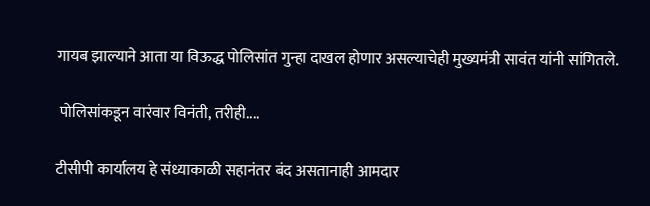गायब झाल्याने आता या विऊद्ध पोलिसांत गुन्हा दाखल होणार असल्याचेही मुख्यमंत्री सावंत यांनी सांगितले.

 पोलिसांकडून वारंवार विनंती, तरीही....

टीसीपी कार्यालय हे संध्याकाळी सहानंतर बंद असतानाही आमदार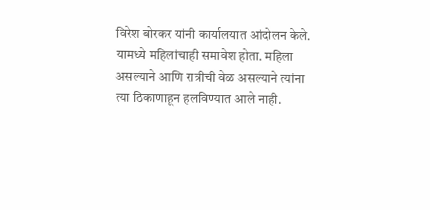विरेश बोरकर यांनी कार्यालयात आंदोलन केले. यामध्ये महिलांचाही समावेश होता. महिला असल्याने आणि रात्रीची वेळ असल्याने त्यांना त्या ठिकाणाहून हलविण्यात आले नाही.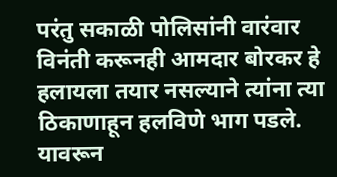परंतु सकाळी पोलिसांनी वारंवार विनंती करूनही आमदार बोरकर हे हलायला तयार नसल्याने त्यांना त्या ठिकाणाहून हलविणे भाग पडले. यावरून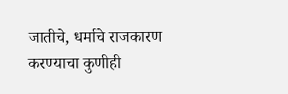जातीचे, धर्माचे राजकारण करण्याचा कुणीही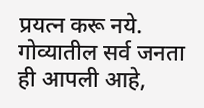प्रयत्न करू नये. गोव्यातील सर्व जनता ही आपली आहे,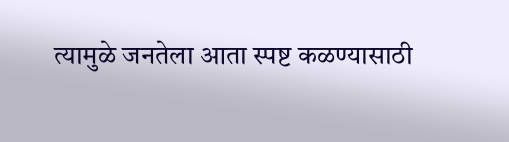त्यामुळे जनतेला आता स्पष्ट कळण्यासाठी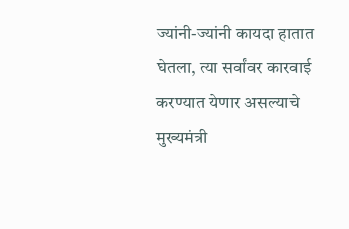ज्यांनी-ज्यांनी कायदा हातात घेतला, त्या सर्वांवर कारवाई करण्यात येणार असल्याचे मुख्यमंत्री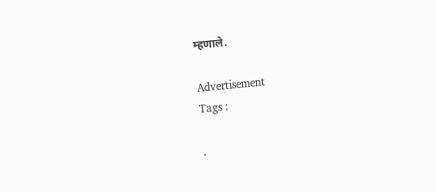म्हणाले.

Advertisement
Tags :

.